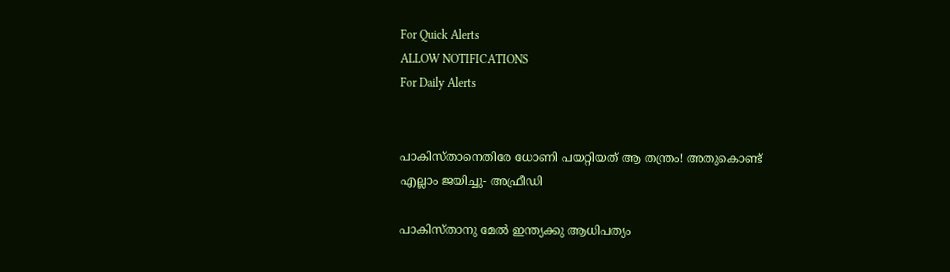For Quick Alerts
ALLOW NOTIFICATIONS
For Daily Alerts


പാകിസ്താനെതിരേ ധോണി പയറ്റിയത് ആ തന്ത്രം! അതുകൊണ്ട് എല്ലാം ജയിച്ചു- അഫ്രീഡി

പാകിസ്താനു മേല്‍ ഇന്ത്യക്കു ആധിപത്യം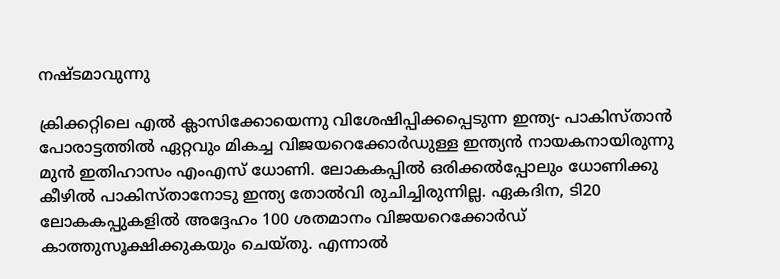നഷ്ടമാവുന്നു

ക്രിക്കറ്റിലെ എല്‍ ക്ലാസിക്കോയെന്നു വിശേഷിപ്പിക്കപ്പെടുന്ന ഇന്ത്യ- പാകിസ്താന്‍ പോരാട്ടത്തില്‍ ഏറ്റവും മികച്ച വിജയറെക്കോര്‍ഡുള്ള ഇന്ത്യന്‍ നായകനായിരുന്നു മുന്‍ ഇതിഹാസം എംഎസ് ധോണി. ലോകകപ്പില്‍ ഒരിക്കല്‍പ്പോലും ധോണിക്കു കീഴില്‍ പാകിസ്താനോടു ഇന്ത്യ തോല്‍വി രുചിച്ചിരുന്നില്ല. ഏകദിന, ടി20 ലോകകപ്പുകളില്‍ അദ്ദേഹം 100 ശതമാനം വിജയറെക്കോര്‍ഡ് കാത്തുസൂക്ഷിക്കുകയും ചെയ്തു. എന്നാല്‍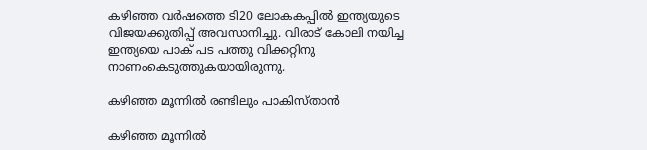കഴിഞ്ഞ വര്‍ഷത്തെ ടി20 ലോകകപ്പില്‍ ഇന്ത്യയുടെ വിജയക്കുതിപ്പ് അവസാനിച്ചു. വിരാട് കോലി നയിച്ച ഇന്ത്യയെ പാക് പട പത്തു വിക്കറ്റിനു നാണംകെടുത്തുകയായിരുന്നു.

കഴിഞ്ഞ മൂന്നില്‍ രണ്ടിലും പാകിസ്താന്‍

കഴിഞ്ഞ മൂന്നില്‍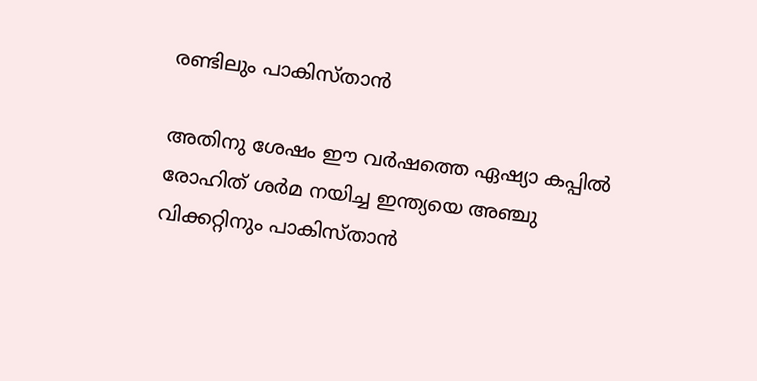രണ്ടിലും പാകിസ്താന്‍

അതിനു ശേഷം ഈ വര്‍ഷത്തെ ഏഷ്യാ കപ്പില്‍ രോഹിത് ശര്‍മ നയിച്ച ഇന്ത്യയെ അഞ്ചു വിക്കറ്റിനും പാകിസ്താന്‍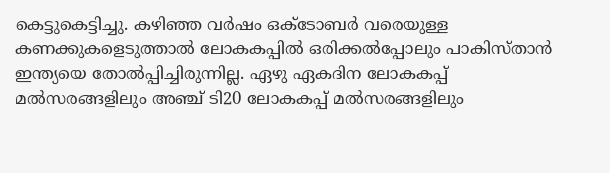കെട്ടുകെട്ടിച്ചു. കഴിഞ്ഞ വര്‍ഷം ഒക്ടോബര്‍ വരെയുള്ള കണക്കുകളെടുത്താല്‍ ലോകകപ്പില്‍ ഒരിക്കല്‍പ്പോലും പാകിസ്താന്‍ ഇന്ത്യയെ തോല്‍പ്പിച്ചിരുന്നില്ല. ഏഴു ഏകദിന ലോകകപ്പ് മല്‍സരങ്ങളിലും അഞ്ച് ടി20 ലോകകപ്പ് മല്‍സരങ്ങളിലും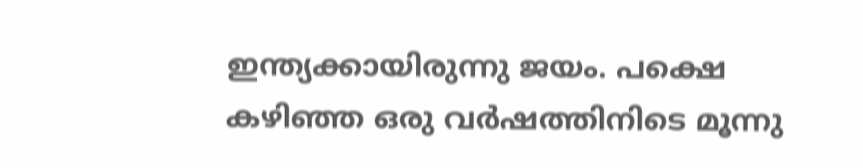ഇന്ത്യക്കായിരുന്നു ജയം. പക്ഷെ കഴിഞ്ഞ ഒരു വര്‍ഷത്തിനിടെ മൂന്നു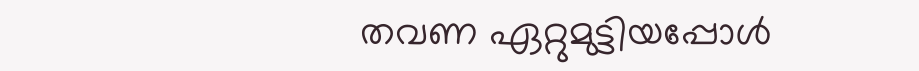തവണ ഏറ്റുമുട്ടിയപ്പോള്‍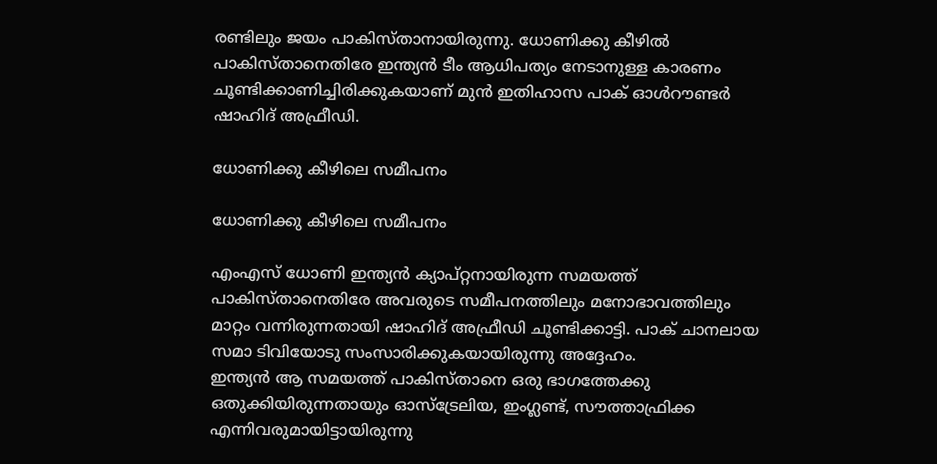രണ്ടിലും ജയം പാകിസ്താനായിരുന്നു. ധോണിക്കു കീഴില്‍ പാകിസ്താനെതിരേ ഇന്ത്യന്‍ ടീം ആധിപത്യം നേടാനുള്ള കാരണം ചൂണ്ടിക്കാണിച്ചിരിക്കുകയാണ് മുന്‍ ഇതിഹാസ പാക് ഓള്‍റൗണ്ടര്‍ ഷാഹിദ് അഫ്രീഡി.

ധോണിക്കു കീഴിലെ സമീപനം

ധോണിക്കു കീഴിലെ സമീപനം

എംഎസ് ധോണി ഇന്ത്യന്‍ ക്യാപ്റ്റനായിരുന്ന സമയത്ത് പാകിസ്താനെതിരേ അവരുടെ സമീപനത്തിലും മനോഭാവത്തിലും മാറ്റം വന്നിരുന്നതായി ഷാഹിദ് അഫ്രീഡി ചൂണ്ടിക്കാട്ടി. പാക് ചാനലായ സമാ ടിവിയോടു സംസാരിക്കുകയായിരുന്നു അദ്ദേഹം.
ഇന്ത്യന്‍ ആ സമയത്ത് പാകിസ്താനെ ഒരു ഭാഗത്തേക്കു ഒതുക്കിയിരുന്നതായും ഓസ്‌ട്രേലിയ, ഇംഗ്ലണ്ട്, സൗത്താഫ്രിക്ക എന്നിവരുമായിട്ടായിരുന്നു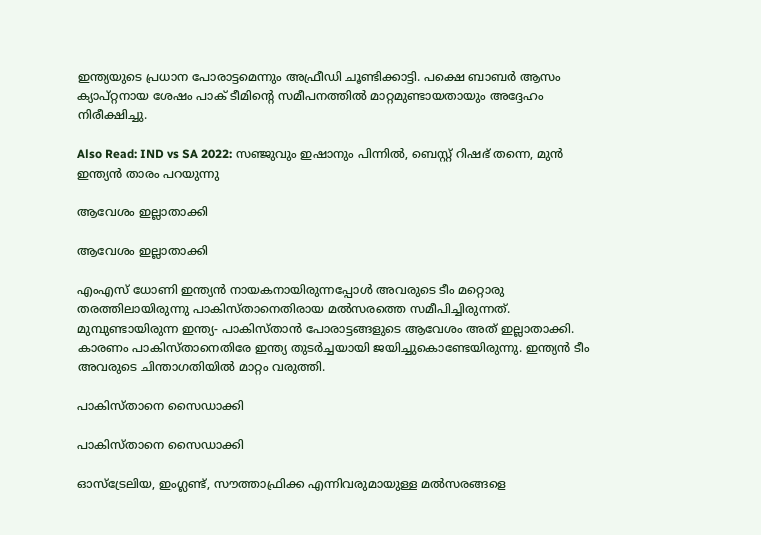ഇന്ത്യയുടെ പ്രധാന പോരാട്ടമെന്നും അഫ്രീഡി ചൂണ്ടിക്കാട്ടി. പക്ഷെ ബാബര്‍ ആസം ക്യാപ്റ്റനായ ശേഷം പാക് ടീമിന്റെ സമീപനത്തില്‍ മാറ്റമുണ്ടായതായും അദ്ദേഹം നിരീക്ഷിച്ചു.

Also Read: IND vs SA 2022: സഞ്ജുവും ഇഷാനും പിന്നില്‍, ബെസ്റ്റ് റിഷഭ് തന്നെ, മുന്‍ ഇന്ത്യന്‍ താരം പറയുന്നു

ആവേശം ഇല്ലാതാക്കി

ആവേശം ഇല്ലാതാക്കി

എംഎസ് ധോണി ഇന്ത്യന്‍ നായകനായിരുന്നപ്പോള്‍ അവരുടെ ടീം മറ്റൊരു തരത്തിലായിരുന്നു പാകിസ്താനെതിരായ മല്‍സരത്തെ സമീപിച്ചിരുന്നത്. മുമ്പുണ്ടായിരുന്ന ഇന്ത്യ- പാകിസ്താന്‍ പോരാട്ടങ്ങളുടെ ആവേശം അത് ഇല്ലാതാക്കി. കാരണം പാകിസ്താനെതിരേ ഇന്ത്യ തുടര്‍ച്ചയായി ജയിച്ചുകൊണ്ടേയിരുന്നു. ഇന്ത്യന്‍ ടീം അവരുടെ ചിന്താഗതിയില്‍ മാറ്റം വരുത്തി.

പാകിസ്താനെ സൈഡാക്കി

പാകിസ്താനെ സൈഡാക്കി

ഓസ്‌ട്രേലിയ, ഇംഗ്ലണ്ട്, സൗത്താഫ്രിക്ക എന്നിവരുമായുള്ള മല്‍സരങ്ങളെ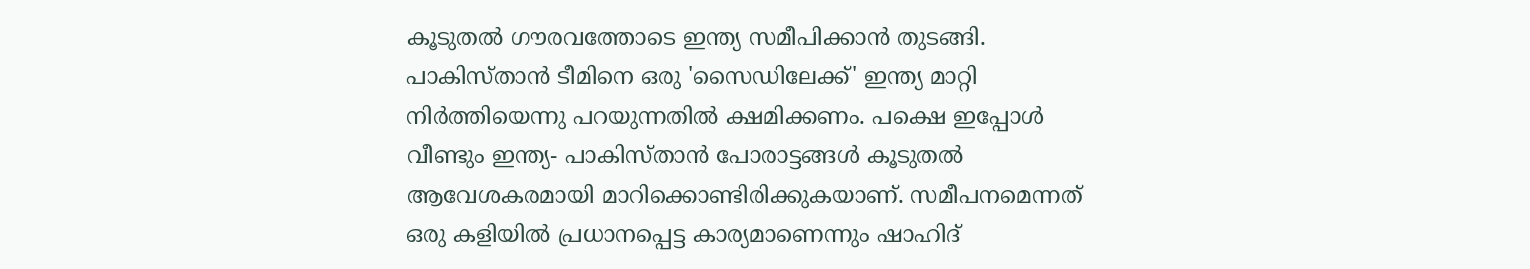കൂടുതല്‍ ഗൗരവത്തോടെ ഇന്ത്യ സമീപിക്കാന്‍ തുടങ്ങി. പാകിസ്താന്‍ ടീമിനെ ഒരു 'സൈഡിലേക്ക്' ഇന്ത്യ മാറ്റി നിര്‍ത്തിയെന്നു പറയുന്നതില്‍ ക്ഷമിക്കണം. പക്ഷെ ഇപ്പോള്‍ വീണ്ടും ഇന്ത്യ- പാകിസ്താന്‍ പോരാട്ടങ്ങള്‍ കൂടുതല്‍ ആവേശകരമായി മാറിക്കൊണ്ടിരിക്കുകയാണ്. സമീപനമെന്നത് ഒരു കളിയില്‍ പ്രധാനപ്പെട്ട കാര്യമാണെന്നും ഷാഹിദ്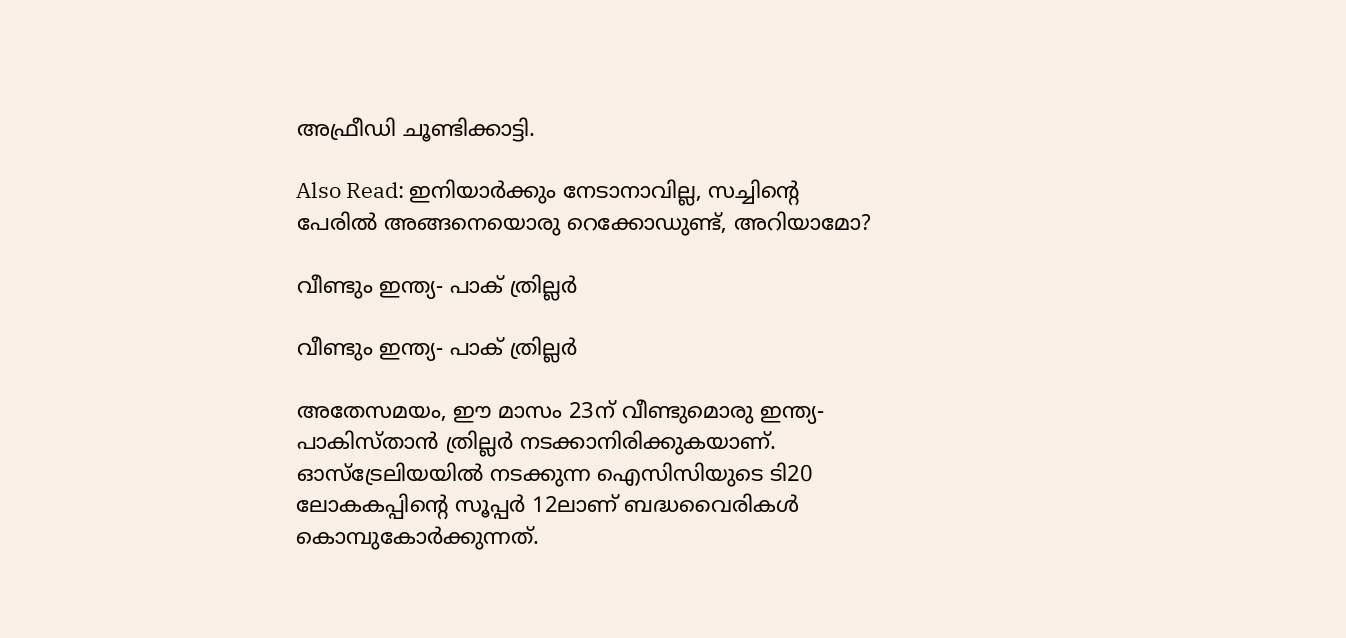അഫ്രീഡി ചൂണ്ടിക്കാട്ടി.

Also Read: ഇനിയാര്‍ക്കും നേടാനാവില്ല, സച്ചിന്റെ പേരില്‍ അങ്ങനെയൊരു റെക്കോഡുണ്ട്, അറിയാമോ?

വീണ്ടും ഇന്ത്യ- പാക് ത്രില്ലര്‍

വീണ്ടും ഇന്ത്യ- പാക് ത്രില്ലര്‍

അതേസമയം, ഈ മാസം 23ന് വീണ്ടുമൊരു ഇന്ത്യ- പാകിസ്താന്‍ ത്രില്ലര്‍ നടക്കാനിരിക്കുകയാണ്. ഓസ്‌ട്രേലിയയില്‍ നടക്കുന്ന ഐസിസിയുടെ ടി20 ലോകകപ്പിന്റെ സൂപ്പര്‍ 12ലാണ് ബദ്ധവൈരികള്‍ കൊമ്പുകോര്‍ക്കുന്നത്.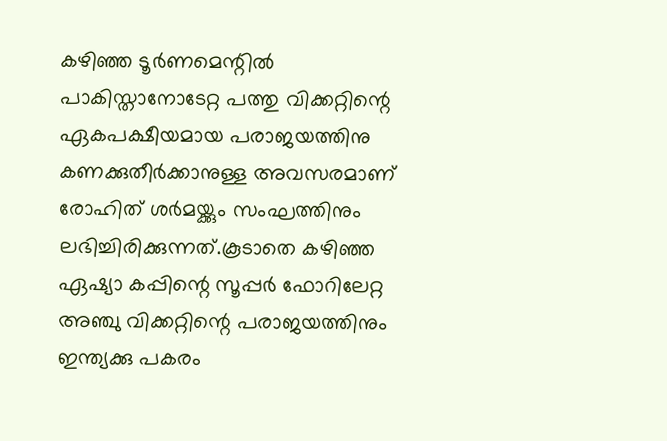കഴിഞ്ഞ ടൂര്‍ണമെന്റില്‍ പാകിസ്താനോടേറ്റ പത്തു വിക്കറ്റിന്റെ ഏകപക്ഷീയമായ പരാജയത്തിനു കണക്കുതീര്‍ക്കാനുള്ള അവസരമാണ് രോഹിത് ശര്‍മയ്ക്കും സംഘത്തിനും ലഭിച്ചിരിക്കുന്നത്.കൂടാതെ കഴിഞ്ഞ ഏഷ്യാ കപ്പിന്റെ സൂപ്പര്‍ ഫോറിലേറ്റ അഞ്ചു വിക്കറ്റിന്റെ പരാജയത്തിനും ഇന്ത്യക്കു പകരം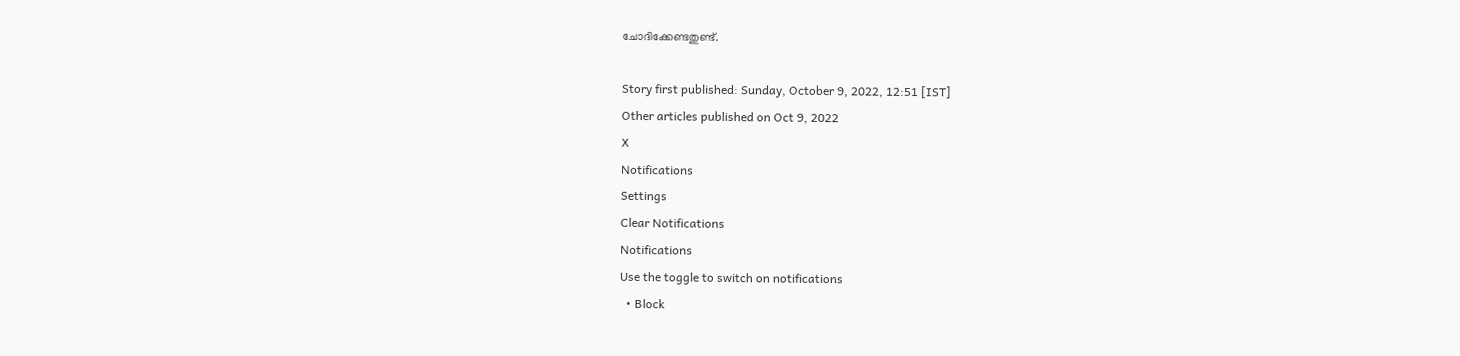ചോദിക്കേണ്ടതുണ്ട്.

Story first published: Sunday, October 9, 2022, 12:51 [IST]
Other articles published on Oct 9, 2022
X
Notifications
Settings
Clear Notifications
Notifications
Use the toggle to switch on notifications
  • Block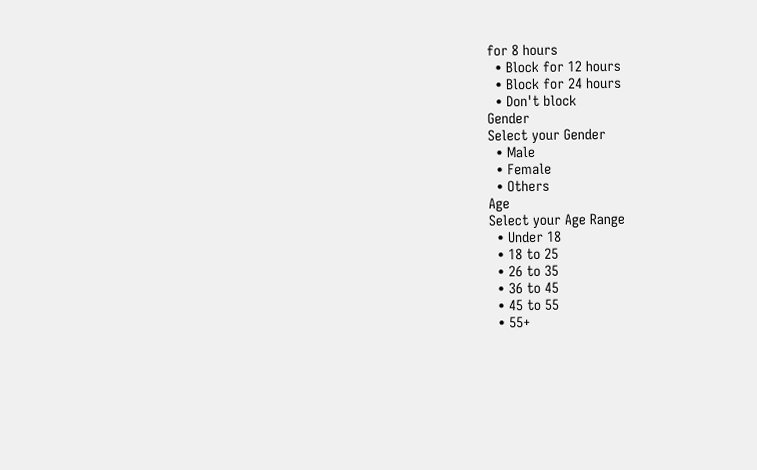for 8 hours
  • Block for 12 hours
  • Block for 24 hours
  • Don't block
Gender
Select your Gender
  • Male
  • Female
  • Others
Age
Select your Age Range
  • Under 18
  • 18 to 25
  • 26 to 35
  • 36 to 45
  • 45 to 55
  • 55+